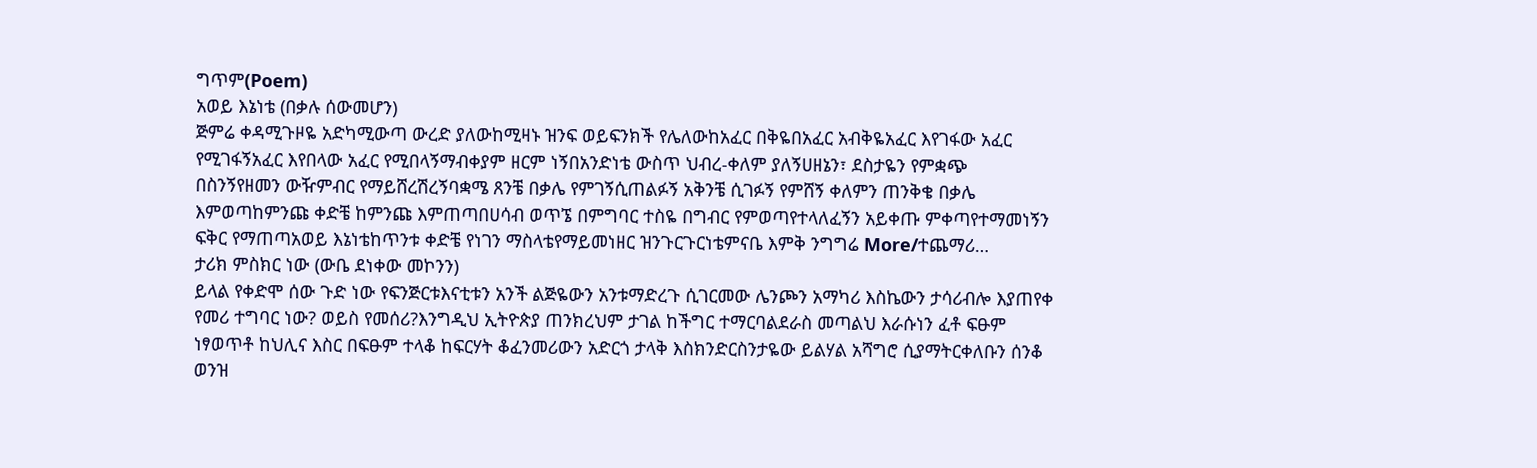ግጥም(Poem)
አወይ እኔነቴ (በቃሉ ሰውመሆን)
ጅምሬ ቀዳሚጉዞዬ አድካሚውጣ ውረድ ያለውከሚዛኑ ዝንፍ ወይፍንክች የሌለውከአፈር በቅዬበአፈር አብቅዬአፈር እየገፋው አፈር የሚገፋኝአፈር እየበላው አፈር የሚበላኝማብቀያም ዘርም ነኝበአንድነቴ ውስጥ ህብረ-ቀለም ያለኝሀዘኔን፣ ደስታዬን የምቋጭ በስንኝየዘመን ውዥምብር የማይሸረሽረኝባቋሜ ጸንቼ በቃሌ የምገኝሲጠልፉኝ አቅንቼ ሲገፉኝ የምሸኝ ቀለምን ጠንቅቄ በቃሌ እምወጣከምንጩ ቀድቼ ከምንጩ እምጠጣበሀሳብ ወጥኜ በምግባር ተስዬ በግብር የምወጣየተላለፈኝን አይቀጡ ምቀጣየተማመነኝን ፍቅር የማጠጣአወይ እኔነቴከጥንቱ ቀድቼ የነገን ማስላቴየማይመነዘር ዝንጉርጉርነቴምናቤ እምቅ ንግግሬ More/ተጨማሪ…
ታሪክ ምስክር ነው (ውቤ ደነቀው መኮንን)
ይላል የቀድሞ ሰው ጉድ ነው የፍንጅርቱእናቲቱን አንች ልጅዬውን አንቱማድረጉ ሲገርመው ሌንጮን አማካሪ እስኬውን ታሳሪብሎ እያጠየቀ የመሪ ተግባር ነው? ወይስ የመሰሪ?እንግዲህ ኢትዮጵያ ጠንክረህም ታገል ከችግር ተማርባልደራስ መጣልህ እራሱነን ፈቶ ፍፁም ነፃወጥቶ ከህሊና እስር በፍፁም ተላቆ ከፍርሃት ቆፈንመሪውን አድርጎ ታላቅ እስክንድርስንታዬው ይልሃል አሻግሮ ሲያማትርቀለቡን ሰንቆ ወንዝ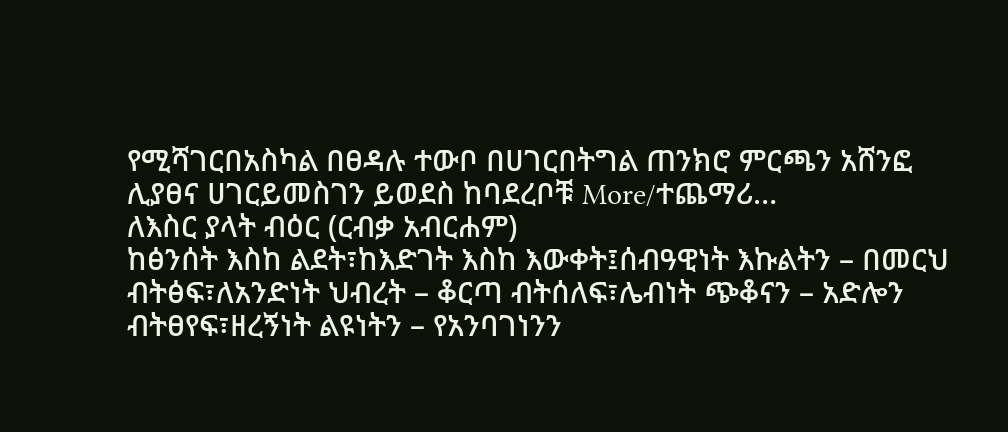የሚሻገርበአስካል በፀዳሉ ተውቦ በሀገርበትግል ጠንክሮ ምርጫን አሸንፎ ሊያፀና ሀገርይመስገን ይወደስ ከባደረቦቹ More/ተጨማሪ…
ለእስር ያላት ብዕር (ርብቃ አብርሐም)
ከፅንሰት እስከ ልደት፣ከእድገት እስከ እውቀት፤ሰብዓዊነት እኩልትን – በመርህ ብትፅፍ፣ለአንድነት ህብረት – ቆርጣ ብትሰለፍ፣ሌብነት ጭቆናን – አድሎን ብትፀየፍ፣ዘረኝነት ልዩነትን – የአንባገነንን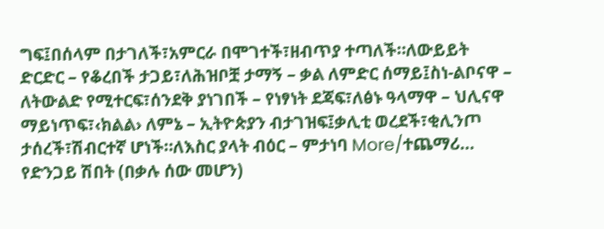ግፍ፤በሰላም በታገለች፣አምርራ በሞገተች፣ዘብጥያ ተጣለች።ለውይይት ድርድር – የቆረበች ታጋይ፣ለሕዝቦቿ ታማኝ – ቃል ለምድር ሰማይ፤ስነ-ልቦናዋ – ለትውልድ የሚተርፍ፣ሰንደቅ ያነገበች – የነፃነት ደጃፍ፣ለፅኑ ዓላማዋ – ህሊናዋ ማይነጥፍ፣‹ክልል› ለምኔ – ኢትዮጵያን ብታገዝፍ፤ቃሊቲ ወረደች፣ቂሊንጦ ታሰረች፣ሽብርተኛ ሆነች።ለእስር ያላት ብዕር – ምታነባ More/ተጨማሪ…
የድንጋይ ሽበት (በቃሉ ሰው መሆን)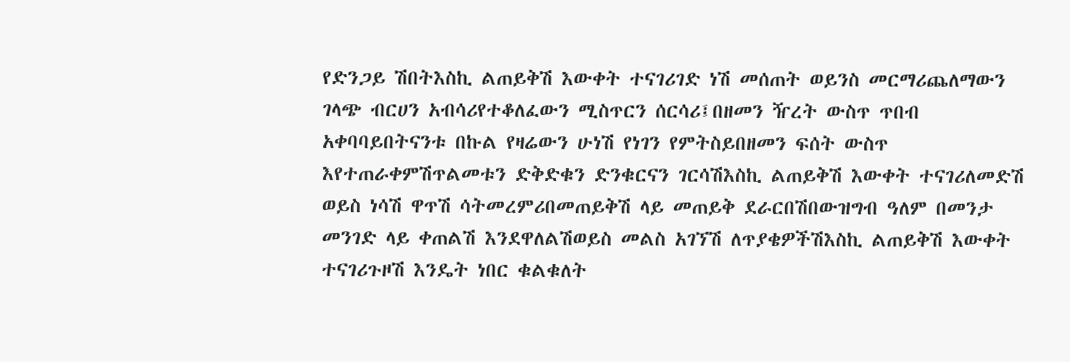የድንጋይ ሽበትእስኪ ልጠይቅሽ እውቀት ተናገሪገድ ነሽ መሰጠት ወይንስ መርማሪጨለማውን ገላጭ ብርሀን አብሳሪየተቆለፈውን ሚስጥርን ሰርሳሪ፤በዘመን ዥረት ውስጥ ጥበብ አቀባባይበትናንቱ በኩል የዛሬውን ሁነሽ የነገን የምትስይበዘመን ፍሰት ውስጥ እየተጠራቀምሽጥልመቱን ድቅድቁን ድንቁርናን ገርሳሽእስኪ ልጠይቅሽ እውቀት ተናገሪለመድሽ ወይስ ነሳሽ ዋጥሽ ሳትመረምሪበመጠይቅሽ ላይ መጠይቅ ደራርበሽበውዝግብ ዓለም በመንታ መንገድ ላይ ቀጠልሽ እንደዋለልሽወይስ መልስ አገኘሽ ለጥያቄዎችሽእስኪ ልጠይቅሽ እውቀት ተናገሪጉዞሽ እንዴት ነበር ቁልቁለት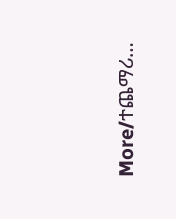More/ተጨማሪ…